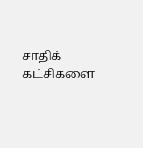சாதிக் கட்சிகளை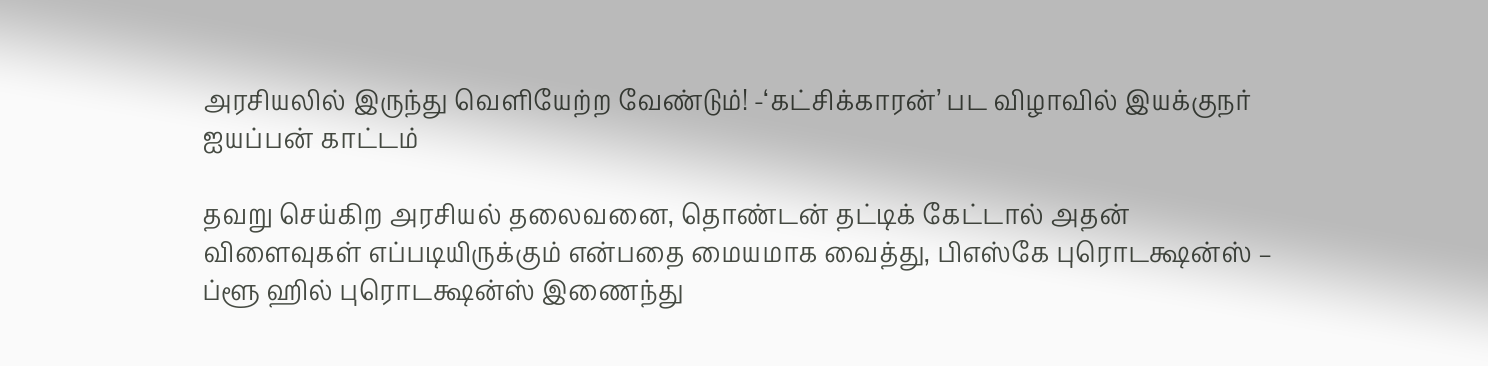அரசியலில் இருந்து வெளியேற்ற வேண்டும்! -‘கட்சிக்காரன்’ பட விழாவில் இயக்குநர் ஐயப்பன் காட்டம்

தவறு செய்கிற அரசியல் தலைவனை, தொண்டன் தட்டிக் கேட்டால் அதன் விளைவுகள் எப்படியிருக்கும் என்பதை மையமாக வைத்து, பிஎஸ்கே புரொடக்ஷன்ஸ் – ப்ளூ ஹில் புரொடக்ஷன்ஸ் இணைந்து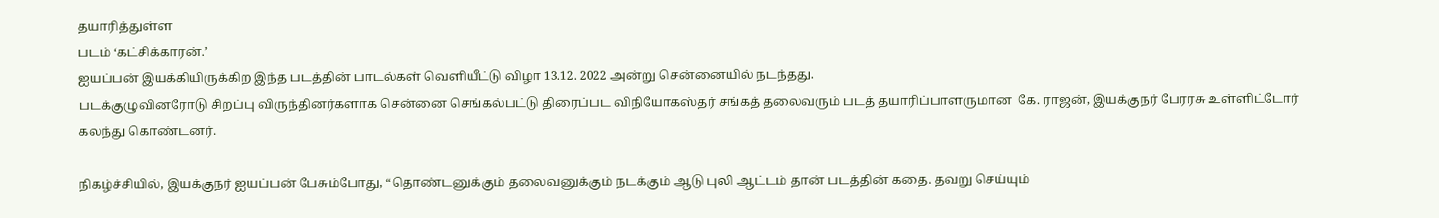தயாரித்துள்ள
படம் ‘கட்சிக்காரன்.’
ஐயப்பன் இயக்கியிருக்கிற இந்த படத்தின் பாடல்கள் வெளியீட்டு விழா 13.12. 2022 அன்று சென்னையில் நடந்தது.
படக்குழுவினரோடு சிறப்பு விருந்தினர்களாக சென்னை செங்கல்பட்டு திரைப்பட விநியோகஸ்தர் சங்கத் தலைவரும் படத் தயாரிப்பாளருமான  கே. ராஜன், இயக்குநர் பேரரசு உள்ளிட்டோர் கலந்து கொண்டனர்.

நிகழ்ச்சியில், இயக்குநர் ஐயப்பன் பேசும்போது, “தொண்டனுக்கும் தலைவனுக்கும் நடக்கும் ஆடு புலி ஆட்டம் தான் படத்தின் கதை. தவறு செய்யும்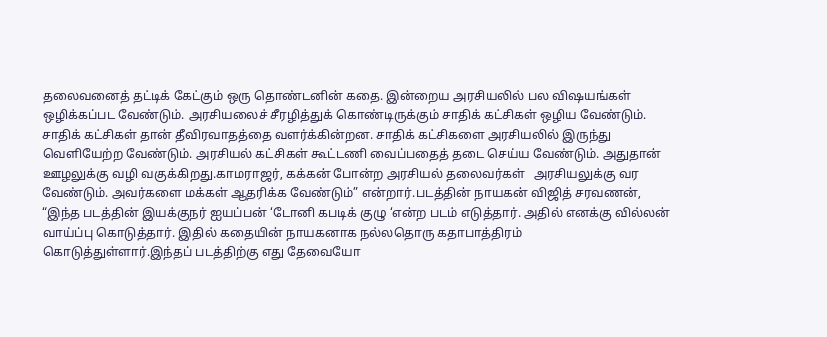தலைவனைத் தட்டிக் கேட்கும் ஒரு தொண்டனின் கதை. இன்றைய அரசியலில் பல விஷயங்கள் ஒழிக்கப்பட வேண்டும். அரசியலைச் சீரழித்துக் கொண்டிருக்கும் சாதிக் கட்சிகள் ஒழிய வேண்டும். சாதிக் கட்சிகள் தான் தீவிரவாதத்தை வளர்க்கின்றன. சாதிக் கட்சிகளை அரசியலில் இருந்து வெளியேற்ற வேண்டும். அரசியல் கட்சிகள் கூட்டணி வைப்பதைத் தடை செய்ய வேண்டும். அதுதான் ஊழலுக்கு வழி வகுக்கிறது.காமராஜர், கக்கன் போன்ற அரசியல் தலைவர்கள்   அரசியலுக்கு வர வேண்டும். அவர்களை மக்கள் ஆதரிக்க வேண்டும்” என்றார்.படத்தின் நாயகன் விஜித் சரவணன், “இந்த படத்தின் இயக்குநர் ஐயப்பன் ‘டோனி கபடிக் குழு ‘என்ற படம் எடுத்தார். அதில் எனக்கு வில்லன் வாய்ப்பு கொடுத்தார். இதில் கதையின் நாயகனாக நல்லதொரு கதாபாத்திரம் கொடுத்துள்ளார்.இந்தப் படத்திற்கு எது தேவையோ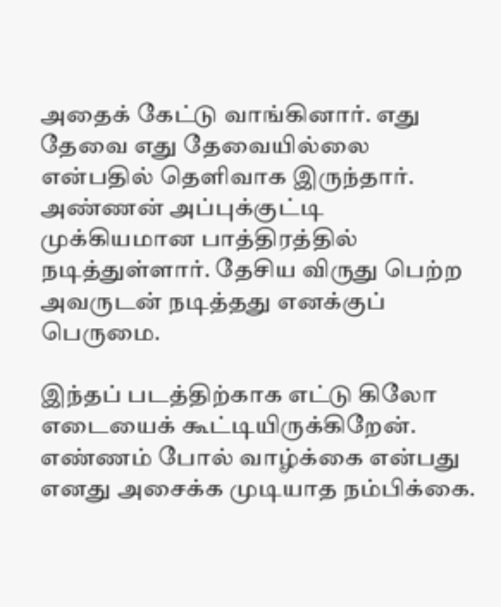அதைக் கேட்டு வாங்கினார். எது தேவை எது தேவையில்லை என்பதில் தெளிவாக இருந்தார். அண்ணன் அப்புக்குட்டி முக்கியமான பாத்திரத்தில் நடித்துள்ளார். தேசிய விருது பெற்ற அவருடன் நடித்தது எனக்குப் பெருமை.

இந்தப் படத்திற்காக எட்டு கிலோ எடையைக் கூட்டியிருக்கிறேன். எண்ணம் போல் வாழ்க்கை என்பது எனது அசைக்க முடியாத நம்பிக்கை.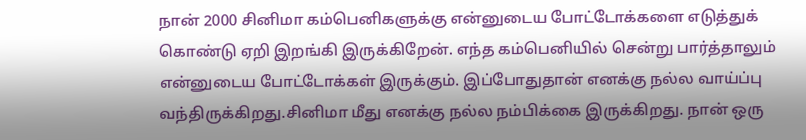நான் 2000 சினிமா கம்பெனிகளுக்கு என்னுடைய போட்டோக்களை எடுத்துக் கொண்டு ஏறி இறங்கி இருக்கிறேன். எந்த கம்பெனியில் சென்று பார்த்தாலும் என்னுடைய போட்டோக்கள் இருக்கும். இப்போதுதான் எனக்கு நல்ல வாய்ப்பு வந்திருக்கிறது.சினிமா மீது எனக்கு நல்ல நம்பிக்கை இருக்கிறது. நான் ஒரு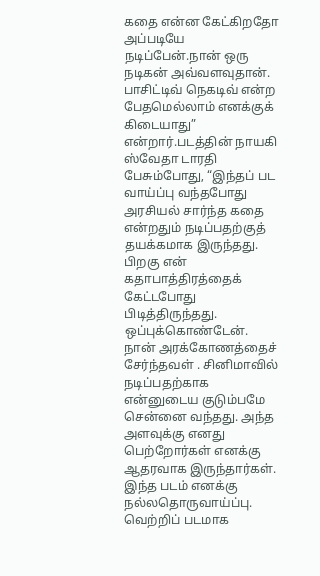கதை என்ன கேட்கிறதோ அப்படியே நடிப்பேன்.நான் ஒரு நடிகன் அவ்வளவுதான். பாசிட்டிவ் நெகடிவ் என்ற பேதமெல்லாம் எனக்குக் கிடையாது” என்றார்.படத்தின் நாயகி ஸ்வேதா டாரதி பேசும்போது, “இந்தப் பட வாய்ப்பு வந்தபோது அரசியல் சார்ந்த கதை என்றதும் நடிப்பதற்குத் தயக்கமாக இருந்தது. பிறகு என் கதாபாத்திரத்தைக் கேட்டபோது பிடித்திருந்தது. ஒப்புக்கொண்டேன். நான் அரக்கோணத்தைச் சேர்ந்தவள் . சினிமாவில் நடிப்பதற்காக என்னுடைய குடும்பமே சென்னை வந்தது. அந்த அளவுக்கு எனது பெற்றோர்கள் எனக்கு ஆதரவாக இருந்தார்கள். இந்த படம் எனக்கு நல்லதொருவாய்ப்பு. வெற்றிப் படமாக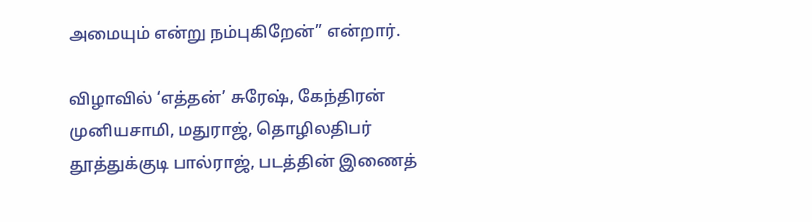அமையும் என்று நம்புகிறேன்” என்றார்.

விழாவில் ‘எத்தன்’ சுரேஷ், கேந்திரன் முனியசாமி, மதுராஜ், தொழிலதிபர் தூத்துக்குடி பால்ராஜ், படத்தின் இணைத்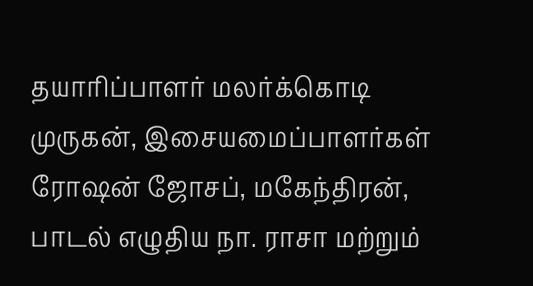தயாரிப்பாளர் மலர்க்கொடி முருகன், இசையமைப்பாளர்கள் ரோஷன் ஜோசப், மகேந்திரன், பாடல் எழுதிய நா. ராசா மற்றும்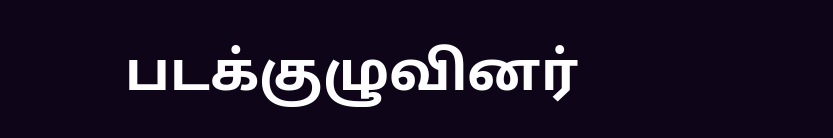படக்குழுவினர்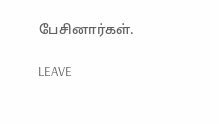பேசினார்கள்.

LEAVE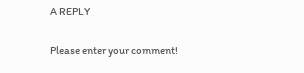A REPLY

Please enter your comment!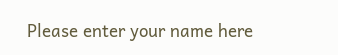Please enter your name here